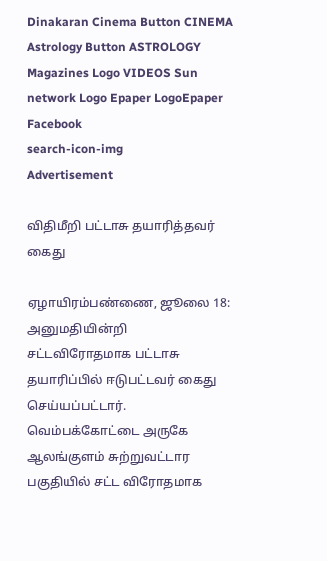Dinakaran Cinema Button CINEMA Astrology Button ASTROLOGY  Magazines Logo VIDEOS Sun network Logo Epaper LogoEpaper Facebook
search-icon-img
Advertisement

விதிமீறி பட்டாசு தயாரித்தவர் கைது

ஏழாயிரம்பண்ணை, ஜூலை 18: அனுமதியின்றி சட்டவிரோதமாக பட்டாசு தயாரிப்பில் ஈடுபட்டவர் கைது செய்யப்பட்டார். வெம்பக்கோட்டை அருகே ஆலங்குளம் சுற்றுவட்டார பகுதியில் சட்ட விரோதமாக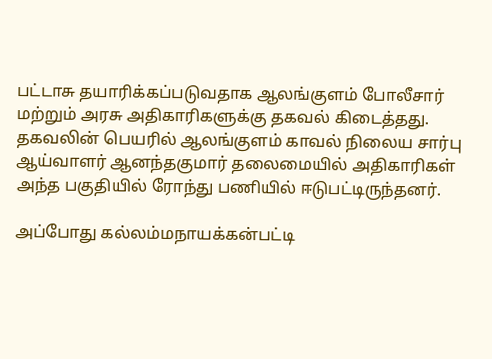பட்டாசு தயாரிக்கப்படுவதாக ஆலங்குளம் போலீசார் மற்றும் அரசு அதிகாரிகளுக்கு தகவல் கிடைத்தது. தகவலின் பெயரில் ஆலங்குளம் காவல் நிலைய சார்பு ஆய்வாளர் ஆனந்தகுமார் தலைமையில் அதிகாரிகள் அந்த பகுதியில் ரோந்து பணியில் ஈடுபட்டிருந்தனர்.

அப்போது கல்லம்மநாயக்கன்பட்டி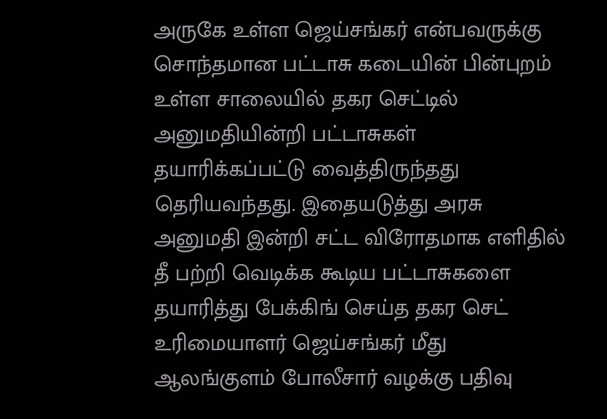அருகே உள்ள ஜெய்சங்கர் என்பவருக்கு சொந்தமான பட்டாசு கடையின் பின்புறம் உள்ள சாலையில் தகர செட்டில் அனுமதியின்றி பட்டாசுகள் தயாரிக்கப்பட்டு வைத்திருந்தது தெரியவந்தது. இதையடுத்து அரசு அனுமதி இன்றி சட்ட விரோதமாக எளிதில் தீ பற்றி வெடிக்க கூடிய பட்டாசுகளை தயாரித்து பேக்கிங் செய்த தகர செட் உரிமையாளர் ஜெய்சங்கர் மீது ஆலங்குளம் போலீசார் வழக்கு பதிவு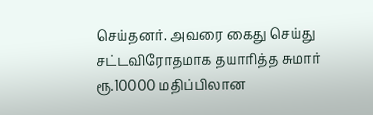செய்தனர். அவரை கைது செய்து சட்டவிரோதமாக தயாரித்த சுமார் ரூ.10000 மதிப்பிலான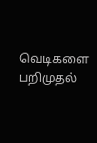வெடிகளை பறிமுதல்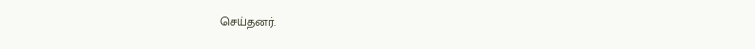செய்தனர்.